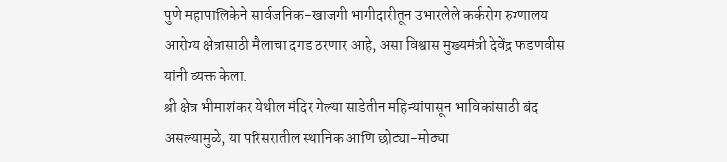पुणे महापालिकेने सार्वजनिक-खाजगी भागीदारीतून उभारलेले कर्करोग रुग्णालय आरोग्य क्षेत्रासाठी मैलाचा दगड ठरणार आहे, असा विश्वास मुख्यमंत्री देवेंद्र फडणवीस यांनी व्यक्त केला.
श्री क्षेत्र भीमाशंकर येथील मंदिर गेल्या साडेतीन महिन्यांपासून भाविकांसाठी बंद असल्यामुळे, या परिसरातील स्थानिक आणि छोट्या-मोठ्या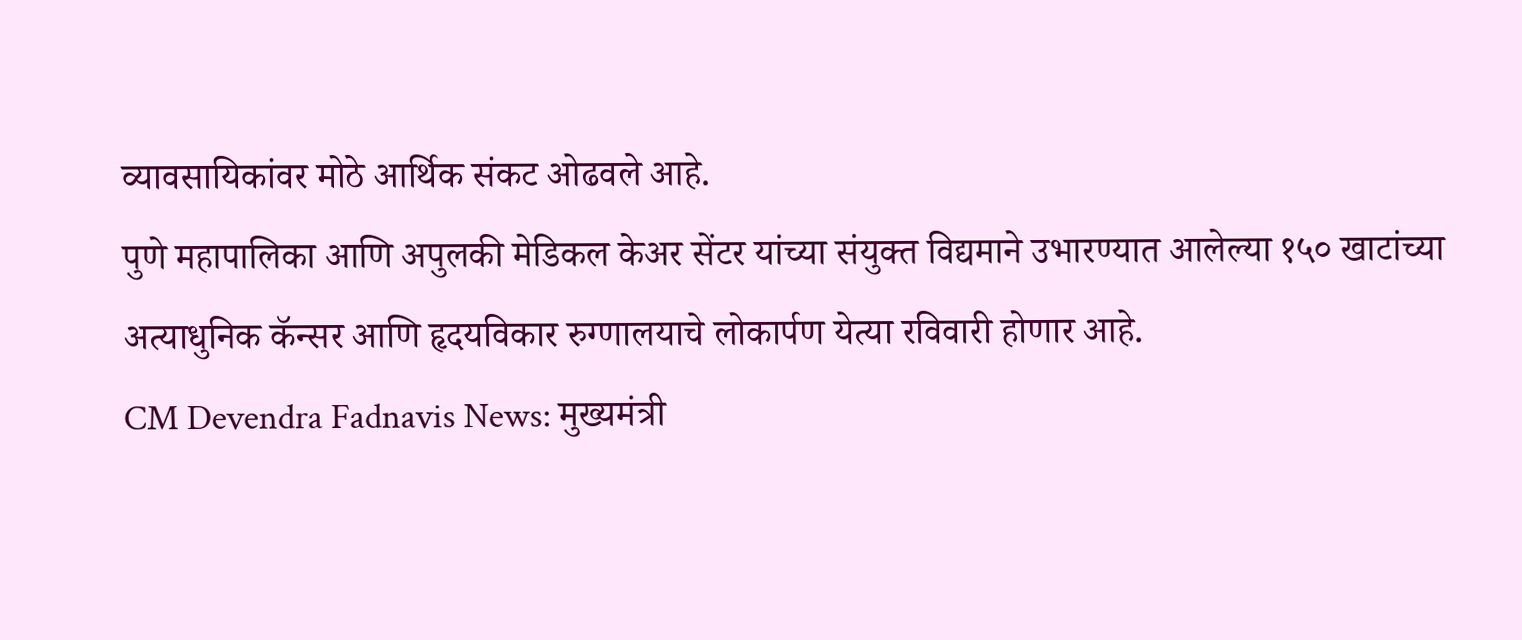व्यावसायिकांवर मोठे आर्थिक संकट ओढवले आहे.
पुणे महापालिका आणि अपुलकी मेडिकल केअर सेंटर यांच्या संयुक्त विद्यमाने उभारण्यात आलेल्या १५० खाटांच्या अत्याधुनिक कॅन्सर आणि हृदयविकार रुग्णालयाचे लोकार्पण येत्या रविवारी होणार आहे.
CM Devendra Fadnavis News: मुख्यमंत्री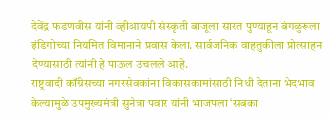देवेंद्र फडणवीस यांनी व्हीआयपी संस्कृती बाजूला सारत पुण्याहून बंगळुरूला इंडिगोच्या नियमित विमानाने प्रवास केला. सार्वजनिक वाहतुकीला प्रोत्साहन देण्यासाठी त्यांनी हे पाऊल उचलले आहे.
राष्ट्रवादी कॉंग्रेसच्या नगरसेवकांना विकासकामांसाठी निधी देताना भेदभाव केल्यामुळे उपमुख्यमंत्री सुनेत्रा पवार यांनी भाजपला ‘सबका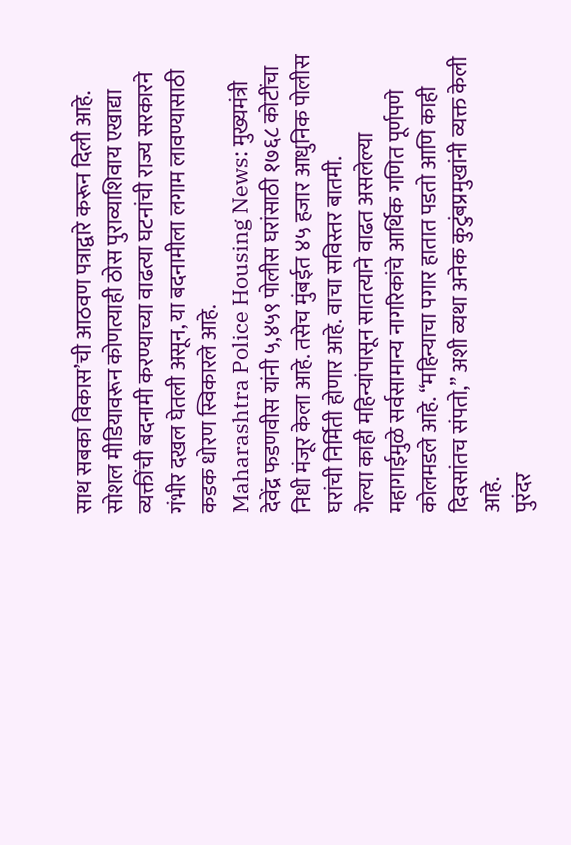साथ सबका विकास’ची आठवण पत्राद्वारे करून दिली आहे.
सोशल मीडियावरून कोणत्याही ठोस पुराव्याशिवाय एखाद्या व्यक्तींची बदनामी करण्याच्या वाढत्या घटनांची राज्य सरकारने गंभीर दखल घेतली असून, या बदनामीला लगाम लावण्यासाठी कडक धोरण स्विकारले आहे.
Maharashtra Police Housing News: मुख्यमंत्री देवेंद्र फडणवीस यांनी ५,४५९ पोलीस घरांसाठी १७६८ कोटींचा निधी मंजूर केला आहे. तसेच मुंबईत ४५ हजार आधुनिक पोलीस घरांची निर्मिती होणार आहे. वाचा सविस्तर बातमी.
गेल्या काही महिन्यांपासून सातत्याने वाढत असलेल्या महागाईमुळे सर्वसामान्य नागरिकांचे आर्थिक गणित पूर्णपणे कोलमडले आहे. “महिन्याचा पगार हातात पडतो आणि काही दिवसांतच संपतो,” अशी व्यथा अनेक कुटुंबप्रमुखांनी व्यक्त केली आहे.
पुरंदर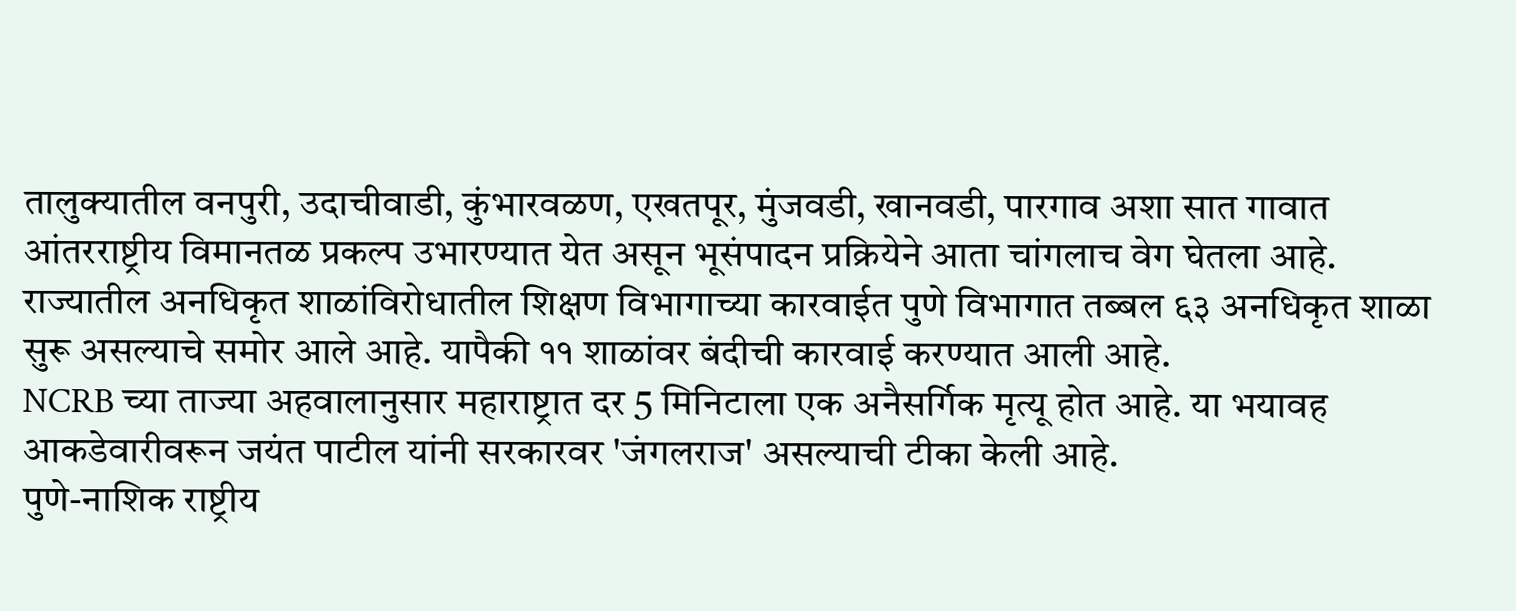तालुक्यातील वनपुरी, उदाचीवाडी, कुंभारवळण, एखतपूर, मुंजवडी, खानवडी, पारगाव अशा सात गावात आंतरराष्ट्रीय विमानतळ प्रकल्प उभारण्यात येत असून भूसंपादन प्रक्रियेने आता चांगलाच वेग घेतला आहे.
राज्यातील अनधिकृत शाळांविरोधातील शिक्षण विभागाच्या कारवाईत पुणे विभागात तब्बल ६३ अनधिकृत शाळा सुरू असल्याचे समोर आले आहे. यापैकी ११ शाळांवर बंदीची कारवाई करण्यात आली आहे.
NCRB च्या ताज्या अहवालानुसार महाराष्ट्रात दर 5 मिनिटाला एक अनैसर्गिक मृत्यू होत आहे. या भयावह आकडेवारीवरून जयंत पाटील यांनी सरकारवर 'जंगलराज' असल्याची टीका केली आहे.
पुणे-नाशिक राष्ट्रीय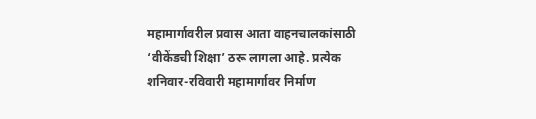महामार्गावरील प्रवास आता वाहनचालकांसाठी ‘वीकेंडची शिक्षा’ ठरू लागला आहे. प्रत्येक शनिवार-रविवारी महामार्गावर निर्माण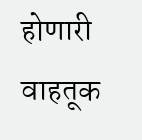होणारी वाहतूक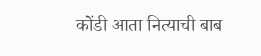कोंडी आता नित्याची बाब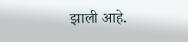झाली आहे.